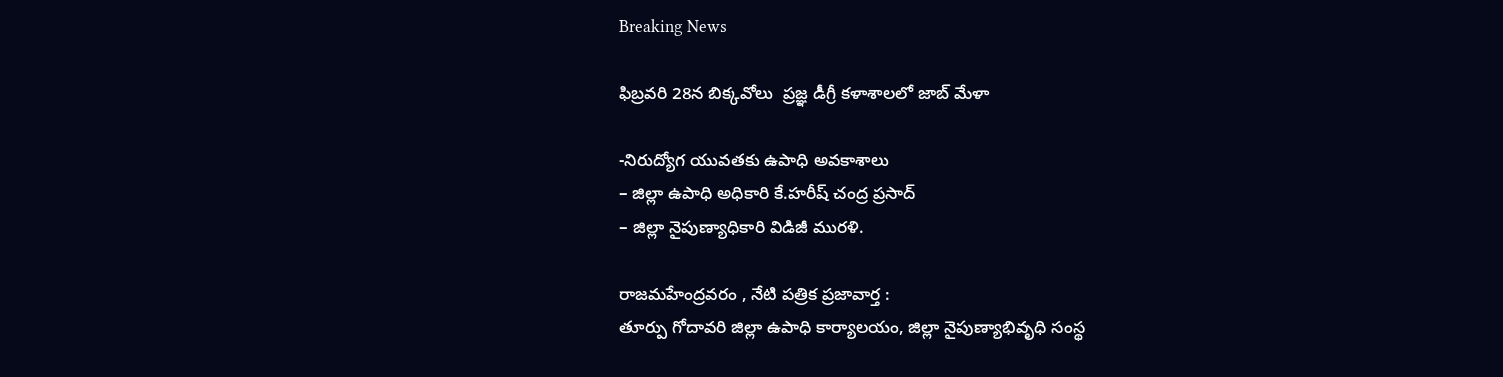Breaking News

ఫిబ్రవరి 28న బిక్కవోలు  ప్రజ్ఞ డీగ్రీ కళాశాలలో జాబ్ మేళా

-నిరుద్యోగ యువతకు ఉపాధి అవకాశాలు
– జిల్లా ఉపాధి అధికారి కే.హరీష్ చంద్ర ప్రసాద్
– జిల్లా నైపుణ్యాధికారి విడిజీ మురళి.

రాజమహేంద్రవరం , నేటి పత్రిక ప్రజావార్త :
తూర్పు గోదావరి జిల్లా ఉపాధి కార్యాలయం, జిల్లా నైపుణ్యాభివృధి సంస్థ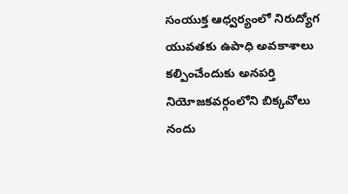సంయుక్త ఆధ్వర్యంలో నిరుద్యోగ యువతకు ఉపాధి అవకాశాలు కల్పించేందుకు అనపర్తి నియోజకవర్గంలోని బిక్కవోలు నందు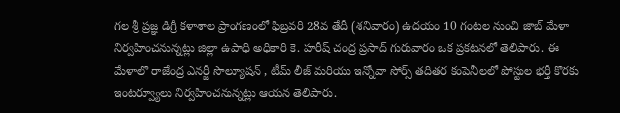గల శ్రీ ప్రజ్ఞ డిగ్రీ కళాశాల ప్రాంగణంలో ఫిబ్రవరి 28వ తేదీ (శనివారం) ఉదయం 10 గంటల నుంచి జాబ్ మేళా నిర్వహించనున్నట్లు జిల్లా ఉపాధి అధికారి కె. హరీష్ చంద్ర ప్రసాద్ గురువారం ఒక ప్రకటనలో తెలిపారు. ఈ మేళాలొ రాజేంద్ర ఎనర్జీ సొల్యూషన్ , టీమ్ లీజ్ మరియు ఇన్నోవా సోర్స్ తదితర కంపెనీలలో పోస్టుల భర్తీ కొరకు ఇంటర్వ్యూలు నిర్వహించనున్నట్లు ఆయన తెలిపారు.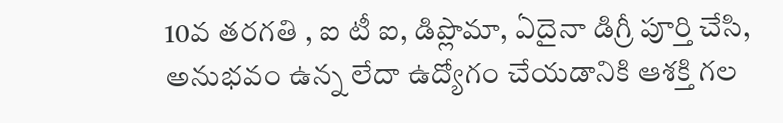10వ తరగతి , ఐ టీ ఐ, డిప్లొమా, ఏదైనా డిగ్రీ పూర్తి చేసి, అనుభవం ఉన్న లేదా ఉద్యోగం చేయడానికి ఆశక్తి గల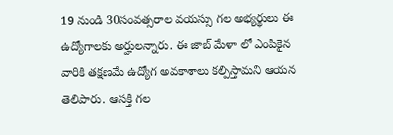19 నుండి 30సంవత్సరాల వయస్సు గల అభ్యర్థులు ఈ ఉద్యోగాలకు అర్హులన్నారు. ఈ జాబ్ మేళా లో ఎంపికైన వారికి తక్షణమే ఉద్యోగ అవకాశాలు కల్పిస్తామని ఆయన తెలిపారు. ఆసక్తి గల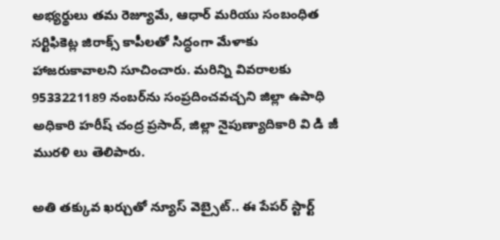అభ్యర్థులు తమ రెజ్యూమే, ఆధార్ మరియు సంబంధిత సర్టిఫికెట్ల జిరాక్స్ కాపీలతో సిద్ధంగా మేళాకు హాజరుకావాలని సూచించారు. మరిన్ని వివరాలకు 9533221189 నంబర్‌ను సంప్రదించవచ్చని జిల్లా ఉపాధి అధికారి హరీష్ చంద్ర ప్రసాద్, జిల్లా నైపుణ్యాదికారి వి డి జీ మురళి లు తెలిపారు.

అతి తక్కువ ఖర్చుతో న్యూస్ వెబ్సైట్.. ఈ పేపర్ స్టార్ట్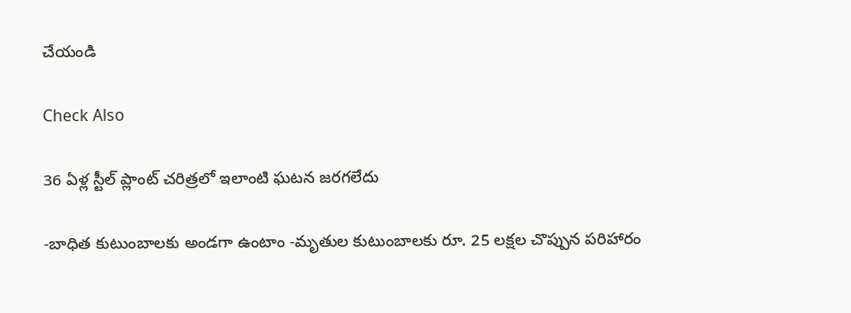చేయండి

Check Also

36 ఏళ్ల స్టీల్ ప్లాంట్ చరిత్రలో ఇలాంటి ఘటన జరగలేదు

-బాధిత కుటుంబాలకు అండగా ఉంటాం -మృతుల కుటుంబాలకు రూ. 25 లక్షల చొప్పున పరిహారం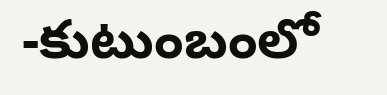-కుటుంబంలో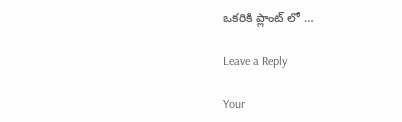ఒకరికి ప్లాంట్ లో …

Leave a Reply

Your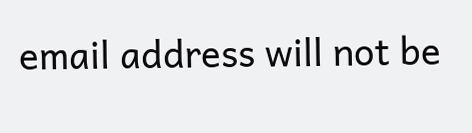email address will not be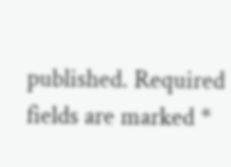published. Required fields are marked *